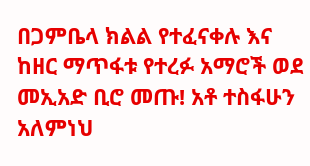በጋምቤላ ክልል የተፈናቀሉ እና ከዘር ማጥፋቱ የተረፉ አማሮች ወደ መኢአድ ቢሮ መጡ! አቶ ተስፋሁን አለምነህ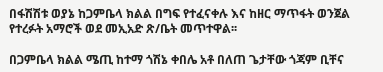በፋሽሽቱ ወያኔ ከጋምቤላ ክልል በግፍ የተፈናቀሉ እና ከዘር ማጥፋት ወንጀል የተረፉት አማሮች ወደ መኢአድ ጽ/ቤት መጥተዋል፡፡

በጋምቤላ ክልል ሜጢ ከተማ ጎሽኔ ቀበሌ አቶ በለጠ ጌታቸው ጎጃም ቢቸና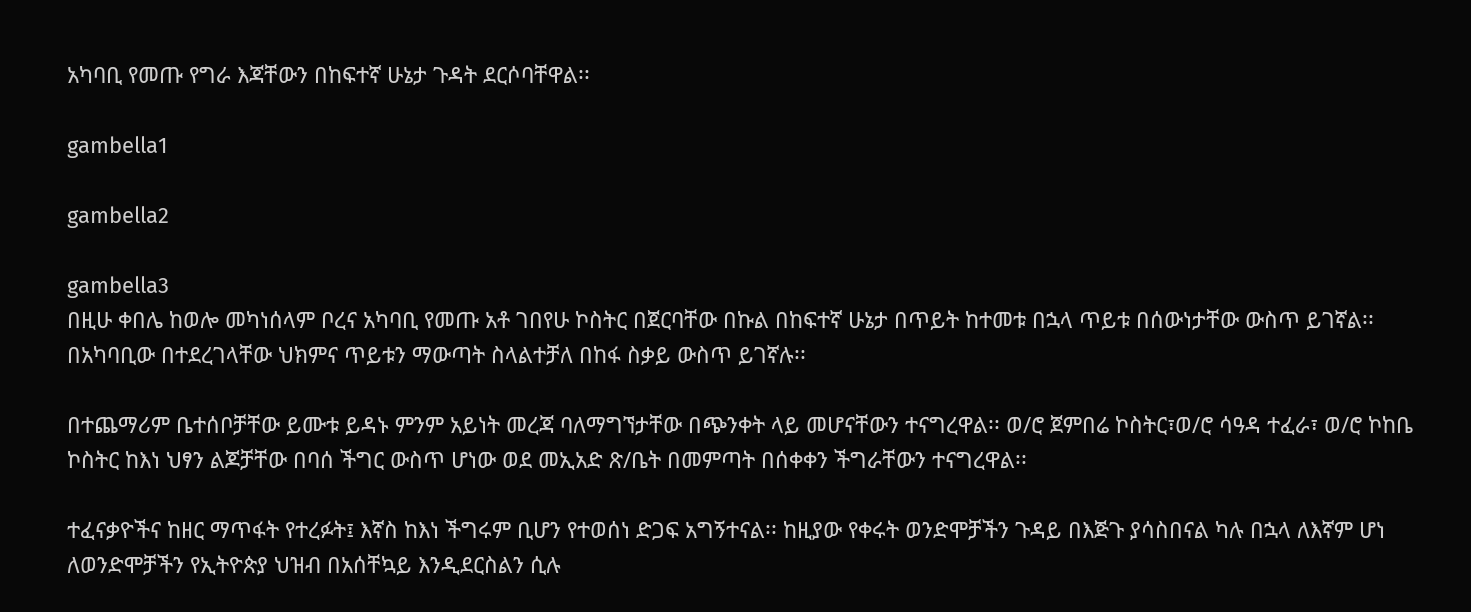አካባቢ የመጡ የግራ እጃቸውን በከፍተኛ ሁኔታ ጉዳት ደርሶባቸዋል፡፡

gambella1

gambella2

gambella3
በዚሁ ቀበሌ ከወሎ መካነሰላም ቦረና አካባቢ የመጡ አቶ ገበየሁ ኮስትር በጀርባቸው በኩል በከፍተኛ ሁኔታ በጥይት ከተመቱ በኋላ ጥይቱ በሰውነታቸው ውስጥ ይገኛል፡፡ በአካባቢው በተደረገላቸው ህክምና ጥይቱን ማውጣት ስላልተቻለ በከፋ ስቃይ ውስጥ ይገኛሉ፡፡

በተጨማሪም ቤተሰቦቻቸው ይሙቱ ይዳኑ ምንም አይነት መረጃ ባለማግኘታቸው በጭንቀት ላይ መሆናቸውን ተናግረዋል፡፡ ወ/ሮ ጀምበሬ ኮስትር፣ወ/ሮ ሳዓዳ ተፈራ፣ ወ/ሮ ኮከቤ ኮስትር ከእነ ህፃን ልጆቻቸው በባሰ ችግር ውስጥ ሆነው ወደ መኢአድ ጽ/ቤት በመምጣት በሰቀቀን ችግራቸውን ተናግረዋል፡፡

ተፈናቃዮችና ከዘር ማጥፋት የተረፉት፤ እኛስ ከእነ ችግሩም ቢሆን የተወሰነ ድጋፍ አግኝተናል፡፡ ከዚያው የቀሩት ወንድሞቻችን ጉዳይ በእጅጉ ያሳስበናል ካሉ በኋላ ለእኛም ሆነ ለወንድሞቻችን የኢትዮጵያ ህዝብ በአሰቸኳይ እንዲደርስልን ሲሉ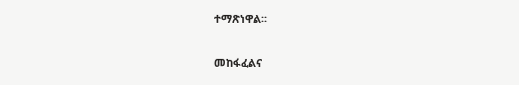ተማጽነዋል፡፡

መከፋፈልና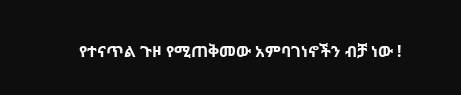የተናጥል ጉዞ የሚጠቅመው አምባገነኖችን ብቻ ነው !